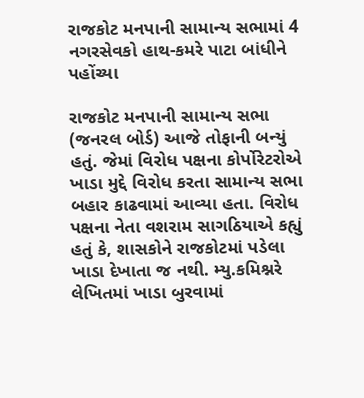રાજકોટ મનપાની સામાન્ય સભામાં 4 નગરસેવકો હાથ-કમરે પાટા બાંધીને પહોંચ્યા

રાજકોટ મનપાની સામાન્ય સભા (જનરલ બોર્ડ) આજે તોફાની બન્યું હતું. જેમાં વિરોધ પક્ષના કોર્પોરેટરોએ ખાડા મુદ્દે વિરોધ કરતા સામાન્ય સભા બહાર કાઢવામાં આવ્યા હતા. વિરોધ પક્ષના નેતા વશરામ સાગઠિયાએ કહ્યું હતું કે, શાસકોને રાજકોટમાં પડેલા ખાડા દેખાતા જ નથી. મ્યુ.કમિશ્નરે લેખિતમાં ખાડા બુરવામાં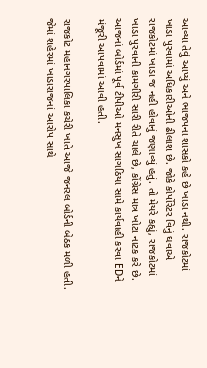આવ્યા તેવું આપ્યું અને ભાજપના શાસકો કહે છે ખાડા નથી. રાજકોટમાં ખાડા પુરવામાં અધિકારીઓની ઢીલાશ છે. જોકે કોર્પોરેટર વિનું ઘવાએ રાજકોટમાં ખાડા જ નહી હોવાનું જણાવ્યું હતું. તો મેયરે કહ્યું, રાજકોટમાં ખાડા પુરવાની કામગીરી સારી રીતે ચાલે છે, કોંગ્રેસ માત્ર ખોટા નાટક કરે છે. આજનાં બોર્ડમાં પૂર્વ ટીપીઓ મનસુખ સાગઠિયા સામે કાર્યવાહી કરવા EDને મંજૂરી આપવામાં આવી હતી.

રાજકોટ મહાનગરપાલિકા કચેરી ખાતે આજે જનરલ બોર્ડની બેઠક મળી હતી. જેમાં શહેરમાં ખાડારાજનાં આરોપ સાથે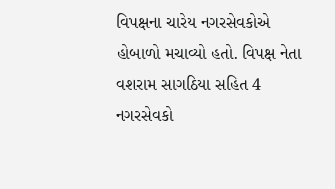વિપક્ષના ચારેય નગરસેવકોએ હોબાળો મચાવ્યો હતો. વિપક્ષ નેતા વશરામ સાગઠિયા સહિત 4 નગરસેવકો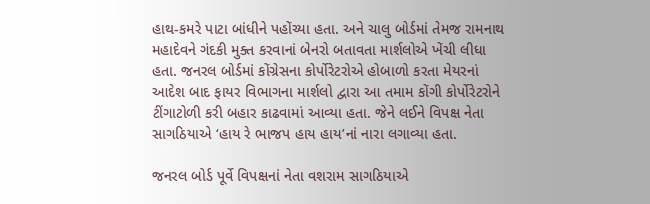હાથ-કમરે પાટા બાંધીને પહોંચ્યા હતા. અને ચાલુ બોર્ડમાં તેમજ રામનાથ મહાદેવને ગંદકી મુક્ત કરવાનાં બેનરો બતાવતા માર્શલોએ ખેંચી લીધા હતા. જનરલ બોર્ડમાં કોંગ્રેસના કોર્પોરેટરોએ હોબાળો કરતા મેયરનાં આદેશ બાદ ફાયર વિભાગના માર્શલો દ્વારા આ તમામ કોંગી કોર્પોરેટરોને ટીંગાટોળી કરી બહાર કાઢવામાં આવ્યા હતા. જેને લઈને વિપક્ષ નેતા સાગઠિયાએ ‘હાય રે ભાજપ હાય હાય’નાં નારા લગાવ્યા હતા.

જનરલ બોર્ડ પૂર્વે વિપક્ષનાં નેતા વશરામ સાગઠિયાએ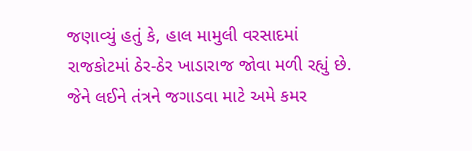જણાવ્યું હતું કે, હાલ મામુલી વરસાદમાં રાજકોટમાં ઠેર-ઠેર ખાડારાજ જોવા મળી રહ્યું છે. જેને લઈને તંત્રને જગાડવા માટે અમે કમર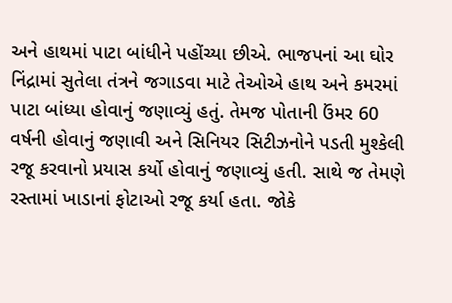અને હાથમાં પાટા બાંધીને પહોંચ્યા છીએ. ભાજપનાં આ ઘોર નિંદ્રામાં સુતેલા તંત્રને જગાડવા માટે તેઓએ હાથ અને કમરમાં પાટા બાંધ્યા હોવાનું જણાવ્યું હતું. તેમજ પોતાની ઉંમર 60 વર્ષની હોવાનું જણાવી અને સિનિયર સિટીઝનોને પડતી મુશ્કેલી રજૂ કરવાનો પ્રયાસ કર્યો હોવાનું જણાવ્યું હતી. સાથે જ તેમણે રસ્તામાં ખાડાનાં ફોટાઓ રજૂ કર્યા હતા. જોકે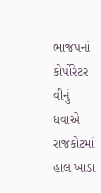ભાજપનાં કોર્પોરેટર વીનું ધવાએ રાજકોટમાં હાલ ખાડા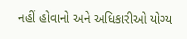નહીં હોવાનો અને અધિકારીઓ યોગ્ય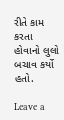રીતે કામ કરતા હોવાનો લુલો બચાવ કર્યો હતો.

Leave a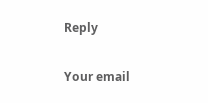Reply

Your email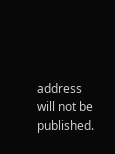address will not be published.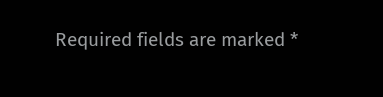Required fields are marked *